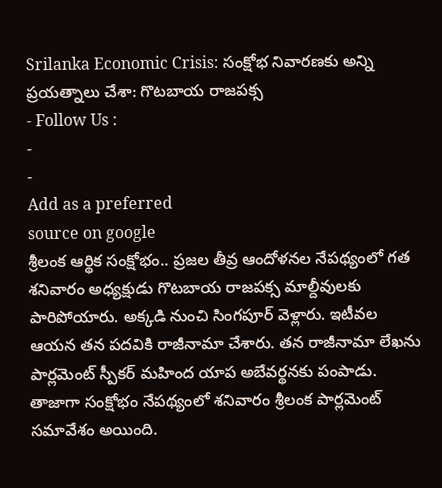Srilanka Economic Crisis: సంక్షోభ నివారణకు అన్ని ప్రయత్నాలు చేశా: గొటబాయ రాజపక్స
- Follow Us :
-
-
Add as a preferred
source on google
శ్రీలంక ఆర్థిక సంక్షోభం.. ప్రజల తీవ్ర ఆందోళనల నేపథ్యంలో గత శనివారం అధ్యక్షుడు గొటబాయ రాజపక్స మాల్దీవులకు పారిపోయారు. అక్కడి నుంచి సింగపూర్ వెళ్లారు. ఇటీవల ఆయన తన పదవికి రాజీనామా చేశారు. తన రాజీనామా లేఖను పార్లమెంట్ స్పీకర్ మహింద యాప అబేవర్థనకు పంపాడు. తాజాగా సంక్షోభం నేపథ్యంలో శనివారం శ్రీలంక పార్లమెంట్ సమావేశం అయింది.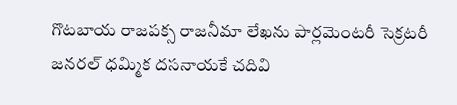గొటబాయ రాజపక్స రాజనీమా లేఖను పార్లమెంటరీ సెక్రటరీ జనరల్ ధమ్మిక దసనాయకే చదివి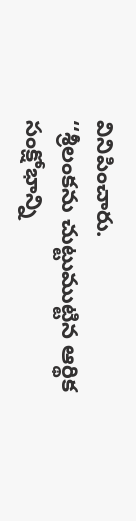వినిపించారు.
‘‘శ్రీలంకను చుట్టుముట్టిన ఆర్థిక సంక్షోభాన్ని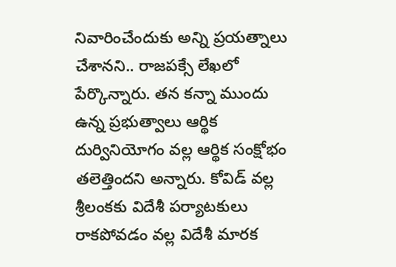నివారించేందుకు అన్ని ప్రయత్నాలు చేశానని.. రాజపక్సే లేఖలో పేర్కొన్నారు. తన కన్నా ముందు ఉన్న ప్రభుత్వాలు ఆర్థిక దుర్వినియోగం వల్ల ఆర్థిక సంక్షోభం తలెత్తిందని అన్నారు. కోవిడ్ వల్ల శ్రీలంకకు విదేశీ పర్యాటకులు రాకపోవడం వల్ల విదేశీ మారక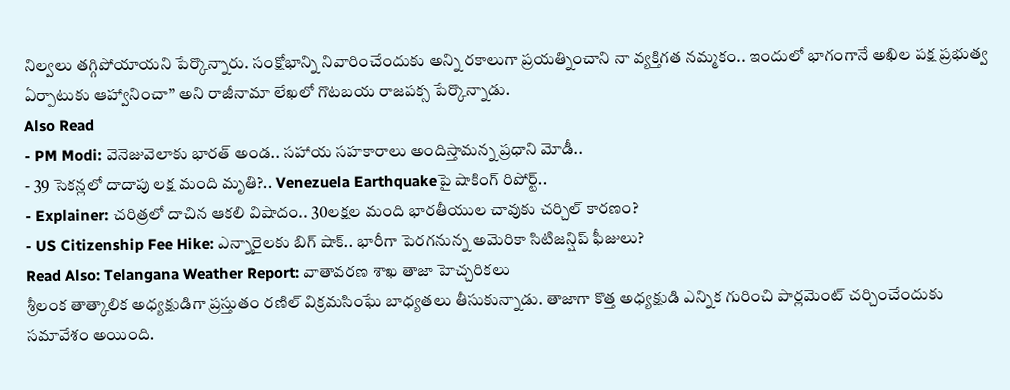నిల్వలు తగ్గిపోయాయని పేర్కొన్నారు. సంక్షోభాన్ని నివారించేందుకు అన్ని రకాలుగా ప్రయత్నించాని నా వ్యక్తిగత నమ్మకం.. ఇందులో భాగంగానే అఖిల పక్ష ప్రభుత్వ ఏర్పాటుకు ఆహ్వానించా’’ అని రాజీనామా లేఖలో గొటబయ రాజపక్స పేర్కొన్నాడు.
Also Read
- PM Modi: వెనెజువెలాకు భారత్ అండ.. సహాయ సహకారాలు అందిస్తామన్న ప్రధాని మోడీ..
- 39 సెకన్లలో దాదాపు లక్ష మంది మృతి?.. Venezuela Earthquakeపై షాకింగ్ రిపోర్ట్..
- Explainer: చరిత్రలో దాచిన ఆకలి విషాదం.. 30లక్షల మంది భారతీయుల చావుకు చర్చిల్ కారణం?
- US Citizenship Fee Hike: ఎన్నారైలకు బిగ్ షాక్.. భారీగా పెరగనున్న అమెరికా సిటిజన్షిప్ ఫీజులు?
Read Also: Telangana Weather Report: వాతావరణ శాఖ తాజా హెచ్చరికలు
శ్రీలంక తాత్కాలిక అధ్యక్షుడిగా ప్రస్తుతం రణిల్ విక్రమసింఘే బాధ్యతలు తీసుకున్నాడు. తాజాగా కొత్త అధ్యక్షుడి ఎన్నిక గురించి పార్లమెంట్ చర్చించేందుకు సమావేశం అయింది.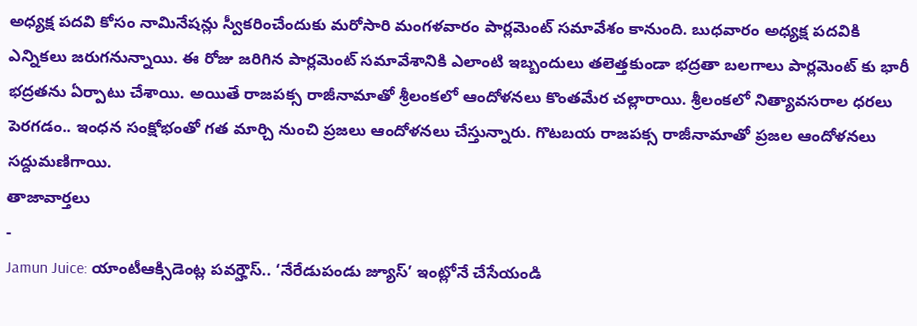అధ్యక్ష పదవి కోసం నామినేషన్లు స్వీకరించేందుకు మరోసారి మంగళవారం పార్లమెంట్ సమావేశం కానుంది. బుధవారం అధ్యక్ష పదవికి ఎన్నికలు జరుగనున్నాయి. ఈ రోజు జరిగిన పార్లమెంట్ సమావేశానికి ఎలాంటి ఇబ్బందులు తలెత్తకుండా భద్రతా బలగాలు పార్లమెంట్ కు భారీ భద్రతను ఏర్పాటు చేశాయి. అయితే రాజపక్స రాజీనామాతో శ్రీలంకలో ఆందోళనలు కొంతమేర చల్లారాయి. శ్రీలంకలో నిత్యావసరాల ధరలు పెరగడం.. ఇంధన సంక్షోభంతో గత మార్చి నుంచి ప్రజలు ఆందోళనలు చేస్తున్నారు. గొటబయ రాజపక్స రాజీనామాతో ప్రజల ఆందోళనలు సద్దుమణిగాయి.
తాజావార్తలు
-
Jamun Juice: యాంటీఆక్సిడెంట్ల పవర్హౌస్.. ‘నేరేడుపండు జ్యూస్’ ఇంట్లోనే చేసేయండి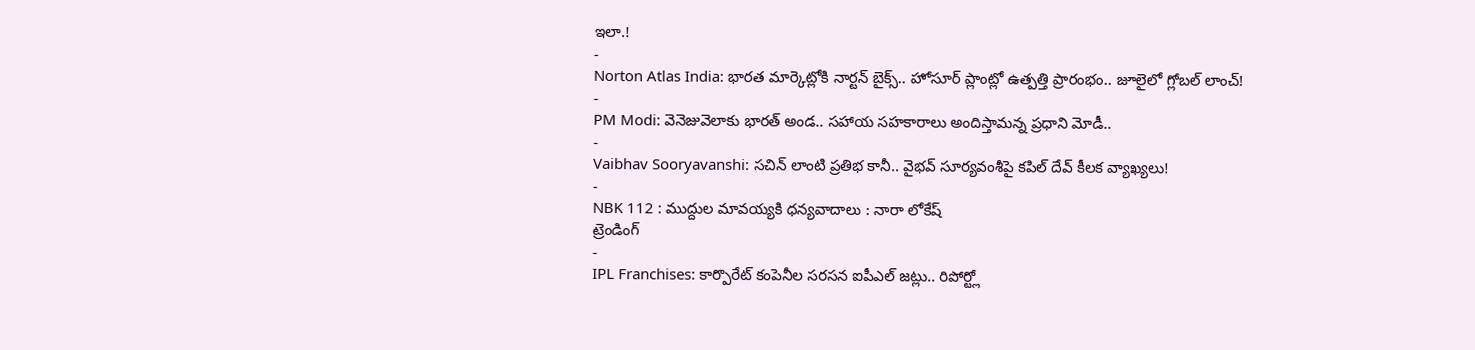ఇలా.!
-
Norton Atlas India: భారత మార్కెట్లోకి నార్టన్ బైక్స్.. హోసూర్ ప్లాంట్లో ఉత్పత్తి ప్రారంభం.. జూలైలో గ్లోబల్ లాంచ్!
-
PM Modi: వెనెజువెలాకు భారత్ అండ.. సహాయ సహకారాలు అందిస్తామన్న ప్రధాని మోడీ..
-
Vaibhav Sooryavanshi: సచిన్ లాంటి ప్రతిభ కానీ.. వైభవ్ సూర్యవంశీపై కపిల్ దేవ్ కీలక వ్యాఖ్యలు!
-
NBK 112 : ముద్దుల మావయ్యకి ధన్యవాదాలు : నారా లోకేష్
ట్రెండింగ్
-
IPL Franchises: కార్పొరేట్ కంపెనీల సరసన ఐపీఎల్ జట్లు.. రిపోర్ట్లో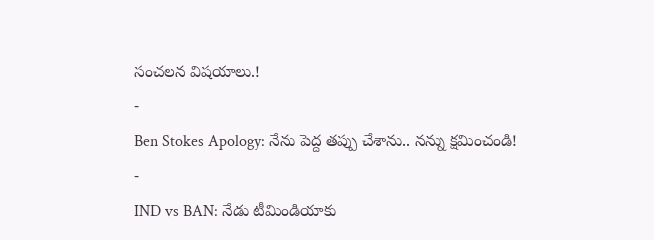సంచలన విషయాలు.!
-
Ben Stokes Apology: నేను పెద్ద తప్పు చేశాను.. నన్ను క్షమించండి!
-
IND vs BAN: నేడు టీమిండియాకు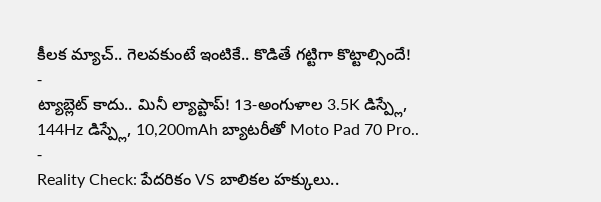కీలక మ్యాచ్.. గెలవకుంటే ఇంటికే.. కొడితే గట్టిగా కొట్టాల్సిందే!
-
ట్యాబ్లెట్ కాదు.. మినీ ల్యాప్టాప్! 13-అంగుళాల 3.5K డిస్ప్లే, 144Hz డిస్ప్లే, 10,200mAh బ్యాటరీతో Moto Pad 70 Pro..
-
Reality Check: పేదరికం VS బాలికల హక్కులు..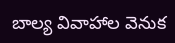బాల్య వివాహాల వెనుక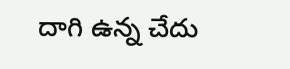దాగి ఉన్న చేదు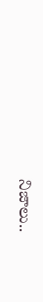నిజాలు..